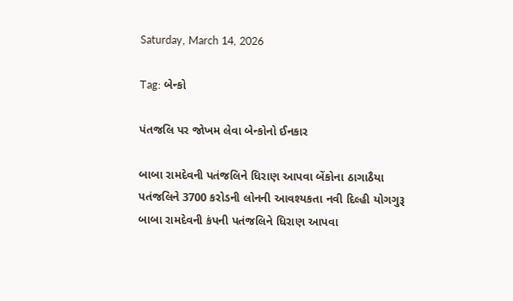Saturday, March 14, 2026

Tag: બેન્કો

પંતજલિ પર જોખમ લેવા બેન્કોનો ઈનકાર

બાબા રામદેવની પતંજલિને ધિરાણ આપવા બેંકોના ઠાગાઠૈયા પતંજલિને 3700 કરોડની લોનની આવશ્યકતા નવી દિલ્હી યોગગુરૂ બાબા રામદેવની કંપની પતંજલિને ધિરાણ આપવા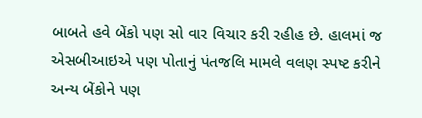બાબતે હવે બેંકો પણ સો વાર વિચાર કરી રહીહ છે. હાલમાં જ એસબીઆઇએ પણ પોતાનું પંતજલિ મામલે વલણ સ્પષ્ટ કરીને અન્ય બેંકોને પણ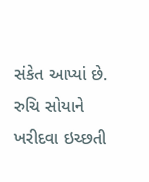સંકેત આપ્યાં છે. રુચિ સોયાને ખરીદવા ઇચ્છતી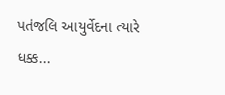પતંજલિ આયુર્વેદના ત્યારે ધક્ક...